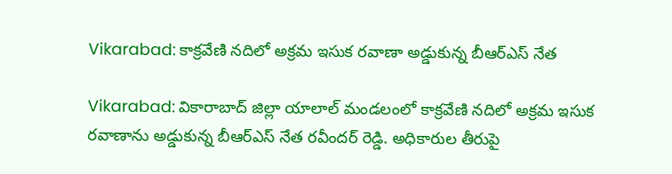Vikarabad: కాక్రవేణి నదిలో అక్రమ ఇసుక రవాణా అడ్డుకున్న బీఆర్ఎస్ నేత

Vikarabad: వికారాబాద్ జిల్లా యాలాల్ మండలంలో కాక్రవేణి నదిలో అక్రమ ఇసుక రవాణాను అడ్డుకున్న బీఆర్ఎస్ నేత రవీందర్ రెడ్డి. అధికారుల తీరుపై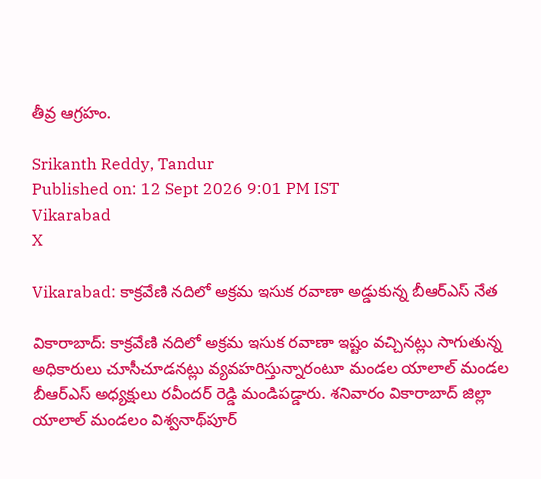తీవ్ర ఆగ్రహం.

Srikanth Reddy, Tandur
Published on: 12 Sept 2026 9:01 PM IST
Vikarabad
X

Vikarabad: కాక్రవేణి నదిలో అక్రమ ఇసుక రవాణా అడ్డుకున్న బీఆర్ఎస్ నేత

వికారాబాద్: కాక్రవేణి నదిలో అక్రమ ఇసుక రవాణా ఇష్టం వచ్చినట్లు సాగుతున్న అధికారులు చూసీచూడనట్లు వ్యవహరిస్తున్నారంటూ మండల యాలాల్ మండల బీఆర్ఎస్ అధ్యక్షులు రవీందర్ రెడ్డి మండిపడ్డారు. శనివారం వికారాబాద్ జిల్లా యాలాల్ మండలం విశ్వనాథ్‌పూర్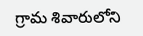గ్రామ శివారులోని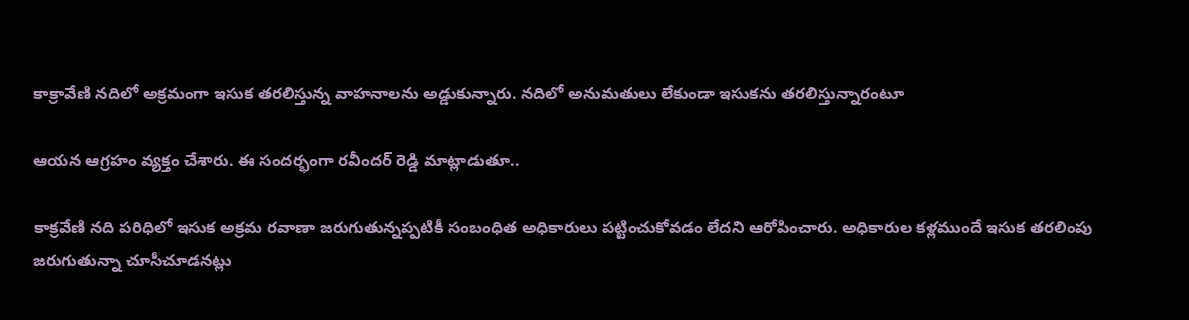కాక్రావేణి నదిలో అక్రమంగా ఇసుక తరలిస్తున్న వాహనాలను అడ్డుకున్నారు. నదిలో అనుమతులు లేకుండా ఇసుకను తరలిస్తున్నారంటూ

ఆయన ఆగ్రహం వ్యక్తం చేశారు. ఈ సందర్భంగా రవీందర్ రెడ్డి మాట్లాడుతూ..

కాక్రవేణి నది పరిధిలో ఇసుక అక్రమ రవాణా జరుగుతున్నప్పటికీ సంబంధిత అధికారులు పట్టించుకోవడం లేదని ఆరోపించారు. అధికారుల కళ్లముందే ఇసుక తరలింపు జరుగుతున్నా చూసీచూడనట్లు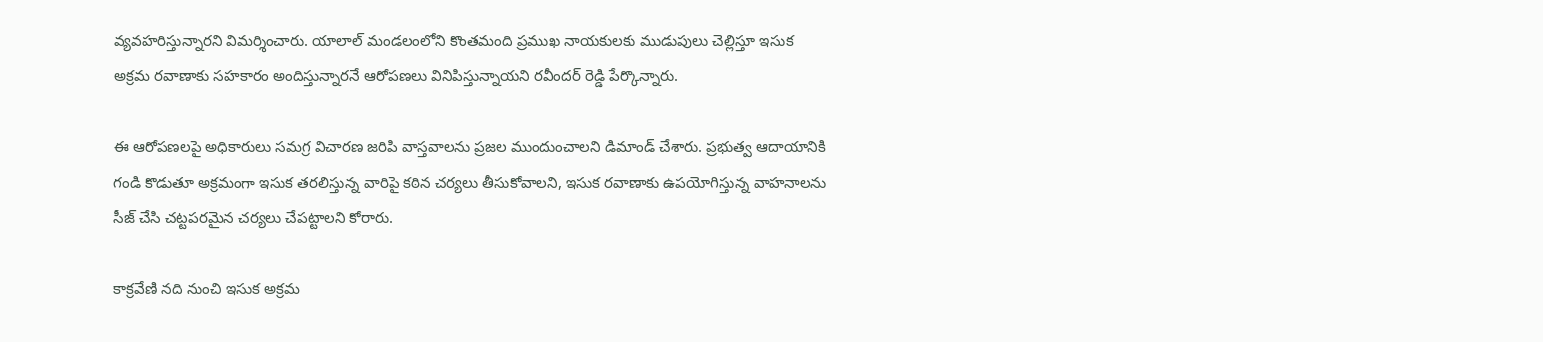వ్యవహరిస్తున్నారని విమర్శించారు. యాలాల్ మండలంలోని కొంతమంది ప్రముఖ నాయకులకు ముడుపులు చెల్లిస్తూ ఇసుక అక్రమ రవాణాకు సహకారం అందిస్తున్నారనే ఆరోపణలు వినిపిస్తున్నాయని రవీందర్ రెడ్డి పేర్కొన్నారు.

ఈ ఆరోపణలపై అధికారులు సమగ్ర విచారణ జరిపి వాస్తవాలను ప్రజల ముందుంచాలని డిమాండ్ చేశారు. ప్రభుత్వ ఆదాయానికి గండి కొడుతూ అక్రమంగా ఇసుక తరలిస్తున్న వారిపై కఠిన చర్యలు తీసుకోవాలని, ఇసుక రవాణాకు ఉపయోగిస్తున్న వాహనాలను సీజ్ చేసి చట్టపరమైన చర్యలు చేపట్టాలని కోరారు.

కాక్రవేణి నది నుంచి ఇసుక అక్రమ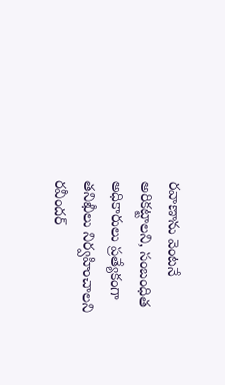రవాణాను వెంటనే అరికట్టాలని, సంబంధిత అధికారులు ప్రత్యేకంగా తనిఖీలు నిర్వహించాలని రవీందర్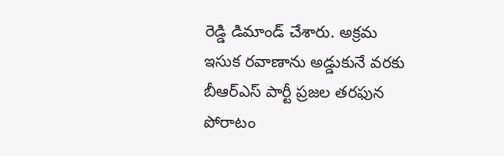రెడ్డి డిమాండ్ చేశారు. అక్రమ ఇసుక రవాణాను అడ్డుకునే వరకు బీఆర్ఎస్ పార్టీ ప్రజల తరఫున పోరాటం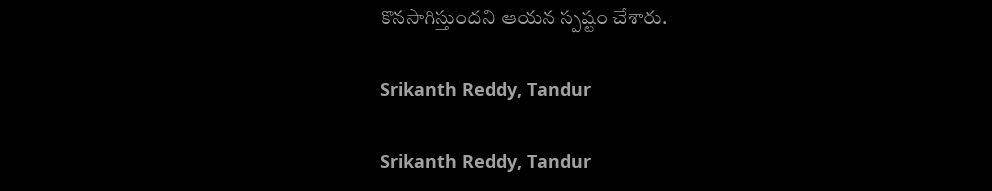కొనసాగిస్తుందని ఆయన స్పష్టం చేశారు.

Srikanth Reddy, Tandur

Srikanth Reddy, Tandur